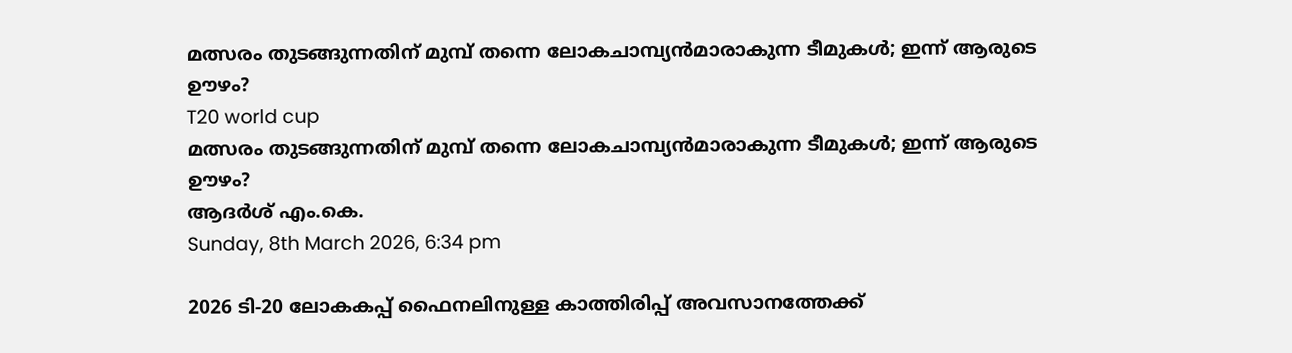മത്സരം തുടങ്ങുന്നതിന് മുമ്പ് തന്നെ ലോകചാമ്പ്യന്‍മാരാകുന്ന ടീമുകള്‍; ഇന്ന് ആരുടെ ഊഴം?
T20 world cup
മത്സരം തുടങ്ങുന്നതിന് മുമ്പ് തന്നെ ലോകചാമ്പ്യന്‍മാരാകുന്ന ടീമുകള്‍; ഇന്ന് ആരുടെ ഊഴം?
ആദര്‍ശ് എം.കെ.
Sunday, 8th March 2026, 6:34 pm

2026 ടി-20 ലോകകപ്പ് ഫൈനലിനുള്ള കാത്തിരിപ്പ് അവസാനത്തേക്ക്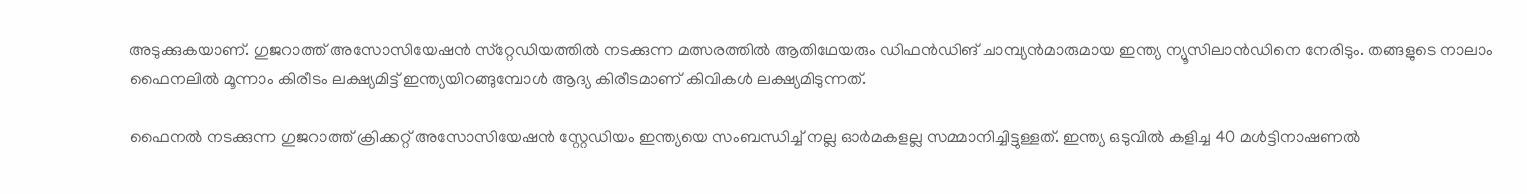അടുക്കുകയാണ്. ഗുജറാത്ത് അസോസിയേഷന്‍ സ്‌റ്റേഡിയത്തില്‍ നടക്കുന്ന മത്സരത്തില്‍ ആതിഥേയരും ഡിഫന്‍ഡിങ് ചാമ്പ്യന്‍മാരുമായ ഇന്ത്യ ന്യൂസിലാന്‍ഡിനെ നേരിടും. തങ്ങളുടെ നാലാം ഫൈനലില്‍ മൂന്നാം കിരീടം ലക്ഷ്യമിട്ട് ഇന്ത്യയിറങ്ങുമ്പോള്‍ ആദ്യ കിരീടമാണ് കിവികള്‍ ലക്ഷ്യമിടുന്നത്.

ഫൈനല്‍ നടക്കുന്ന ഗുജറാത്ത് ക്രിക്കറ്റ് അസോസിയേഷന്‍ സ്റ്റേഡിയം ഇന്ത്യയെ സംബന്ധിച്ച് നല്ല ഓര്‍മകളല്ല സമ്മാനിച്ചിട്ടുള്ളത്. ഇന്ത്യ ഒടുവില്‍ കളിച്ച 40 മള്‍ട്ടിനാഷണല്‍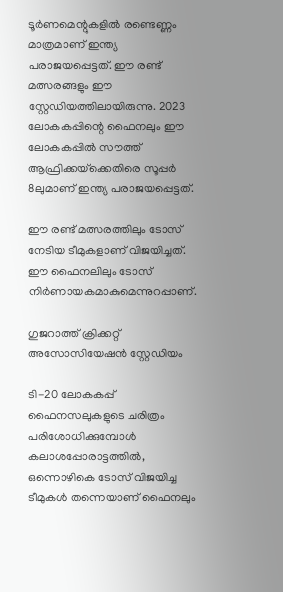ടൂര്‍ണമെന്റുകളില്‍ രണ്ടെണ്ണം മാത്രമാണ് ഇന്ത്യ പരാജയപ്പെട്ടത്. ഈ രണ്ട് മത്സരങ്ങളും ഈ സ്റ്റേഡിയത്തിലായിരുന്നു. 2023 ലോകകപ്പിന്റെ ഫൈനലും ഈ ലോകകപ്പില്‍ സൗത്ത് ആഫ്രിക്കയ്‌ക്കെതിരെ സൂപ്പര്‍ 8ലുമാണ് ഇന്ത്യ പരാജയപ്പെട്ടത്.

ഈ രണ്ട് മത്സരത്തിലും ടോസ് നേടിയ ടീമുകളാണ് വിജയിച്ചത്. ഈ ഫൈനലിലും ടോസ് നിര്‍ണായകമാകുമെന്നുറപ്പാണ്.

ഗുജറാത്ത് ക്രിക്കറ്റ് അസോസിയേഷന്‍ സ്റ്റേഡിയം

ടി-20 ലോകകപ്പ് ഫൈനസലുകളുടെ ചരിത്രം പരിശോധിക്കുമ്പോള്‍ കലാശപ്പോരാട്ടത്തില്‍, ഒന്നൊഴികെ ടോസ് വിജയിച്ച ടീമുകള്‍ തന്നെയാണ് ഫൈനലും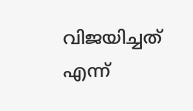വിജയിച്ചത് എന്ന്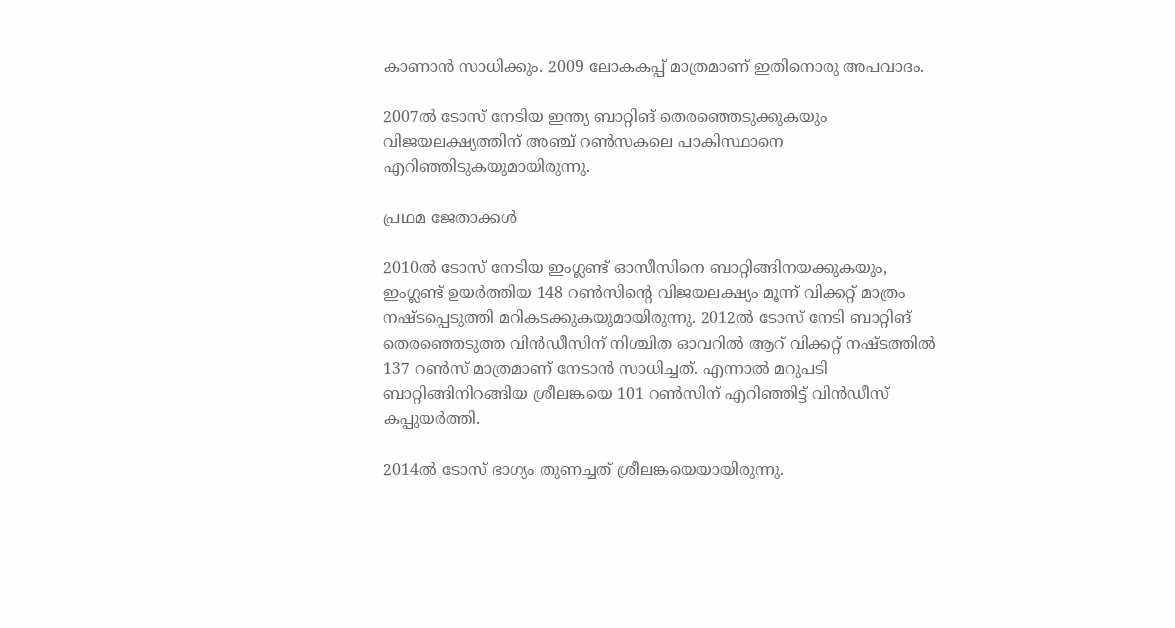കാണാന്‍ സാധിക്കും. 2009 ലോകകപ്പ് മാത്രമാണ് ഇതിനൊരു അപവാദം.

2007ല്‍ ടോസ് നേടിയ ഇന്ത്യ ബാറ്റിങ് തെരഞ്ഞെടുക്കുകയും വിജയലക്ഷ്യത്തിന് അഞ്ച് റണ്‍സകലെ പാകിസ്ഥാനെ എറിഞ്ഞിടുകയുമായിരുന്നു.

പ്രഥമ ജേതാക്കള്‍

2010ല്‍ ടോസ് നേടിയ ഇംഗ്ലണ്ട് ഓസീസിനെ ബാറ്റിങ്ങിനയക്കുകയും, ഇംഗ്ലണ്ട് ഉയര്‍ത്തിയ 148 റണ്‍സിന്റെ വിജയലക്ഷ്യം മൂന്ന് വിക്കറ്റ് മാത്രം നഷ്ടപ്പെടുത്തി മറികടക്കുകയുമായിരുന്നു. 2012ല്‍ ടോസ് നേടി ബാറ്റിങ് തെരഞ്ഞെടുത്ത വിന്‍ഡീസിന് നിശ്ചിത ഓവറില്‍ ആറ് വിക്കറ്റ് നഷ്ടത്തില്‍ 137 റണ്‍സ് മാത്രമാണ് നേടാന്‍ സാധിച്ചത്. എന്നാല്‍ മറുപടി ബാറ്റിങ്ങിനിറങ്ങിയ ശ്രീലങ്കയെ 101 റണ്‍സിന് എറിഞ്ഞിട്ട് വിന്‍ഡീസ് കപ്പുയര്‍ത്തി.

2014ല്‍ ടോസ് ഭാഗ്യം തുണച്ചത് ശ്രീലങ്കയെയായിരുന്നു.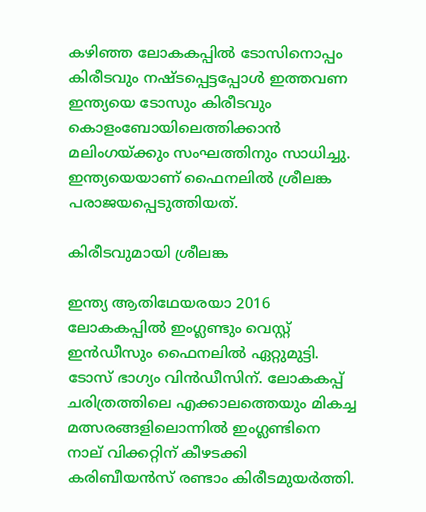കഴിഞ്ഞ ലോകകപ്പില്‍ ടോസിനൊപ്പം കിരീടവും നഷ്ടപ്പെട്ടപ്പോള്‍ ഇത്തവണ ഇന്ത്യയെ ടോസും കിരീടവും കൊളംബോയിലെത്തിക്കാന്‍ മലിംഗയ്ക്കും സംഘത്തിനും സാധിച്ചു. ഇന്ത്യയെയാണ് ഫൈനലില്‍ ശ്രീലങ്ക പരാജയപ്പെടുത്തിയത്.

കിരീടവുമായി ശ്രീലങ്ക

ഇന്ത്യ ആതിഥേയരയാ 2016 ലോകകപ്പില്‍ ഇംഗ്ലണ്ടും വെസ്റ്റ് ഇന്‍ഡീസും ഫൈനലില്‍ ഏറ്റുമുട്ടി. ടോസ് ഭാഗ്യം വിന്‍ഡീസിന്. ലോകകപ്പ് ചരിത്രത്തിലെ എക്കാലത്തെയും മികച്ച മത്സരങ്ങളിലൊന്നില്‍ ഇംഗ്ലണ്ടിനെ നാല് വിക്കറ്റിന് കീഴടക്കി കരിബീയന്‍സ് രണ്ടാം കിരീടമുയര്‍ത്തി.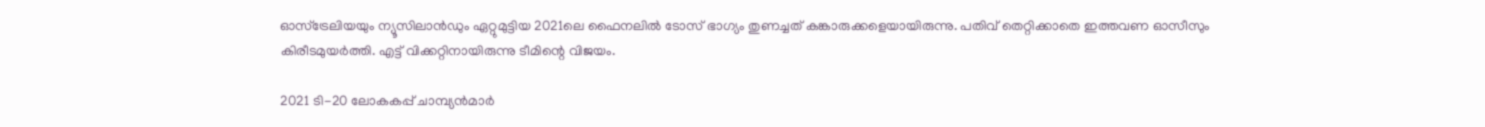ഓസ്‌ട്രേലിയയും ന്യൂസിലാന്‍ഡും ഏറ്റുമുട്ടിയ 2021ലെ ഫൈനലില്‍ ടോസ് ഭാഗ്യം തുണച്ചത് കങ്കാരുക്കളെയായിരുന്നു. പതിവ് തെറ്റിക്കാതെ ഇത്തവണ ഓസീസും കിരീടമുയര്‍ത്തി. എട്ട് വിക്കറ്റിനായിരുന്നു ടീമിന്റെ വിജയം.

2021 ടി-20 ലോകകപ്പ് ചാമ്പ്യന്‍മാര്‍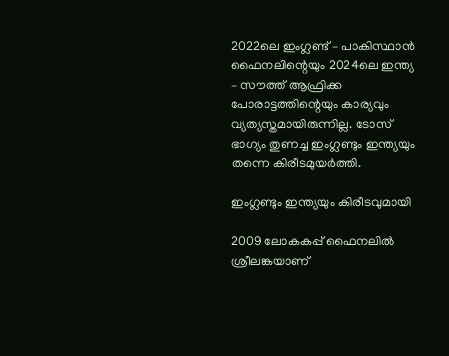2022ലെ ഇംഗ്ലണ്ട് – പാകിസ്ഥാന്‍ ഫൈനലിന്റെയും 2024ലെ ഇന്ത്യ – സൗത്ത് ആഫ്രിക്ക പോരാട്ടത്തിന്റെയും കാര്യവും വ്യത്യസ്തമായിരുന്നില്ല. ടോസ് ഭാഗ്യം തുണച്ച ഇംഗ്ലണ്ടും ഇന്ത്യയും തന്നെ കിരീടമുയര്‍ത്തി.

ഇംഗ്ലണ്ടും ഇന്ത്യയും കിരീടവുമായി

2009 ലോകകപ്പ് ഫൈനലില്‍ ശ്രീലങ്കയാണ്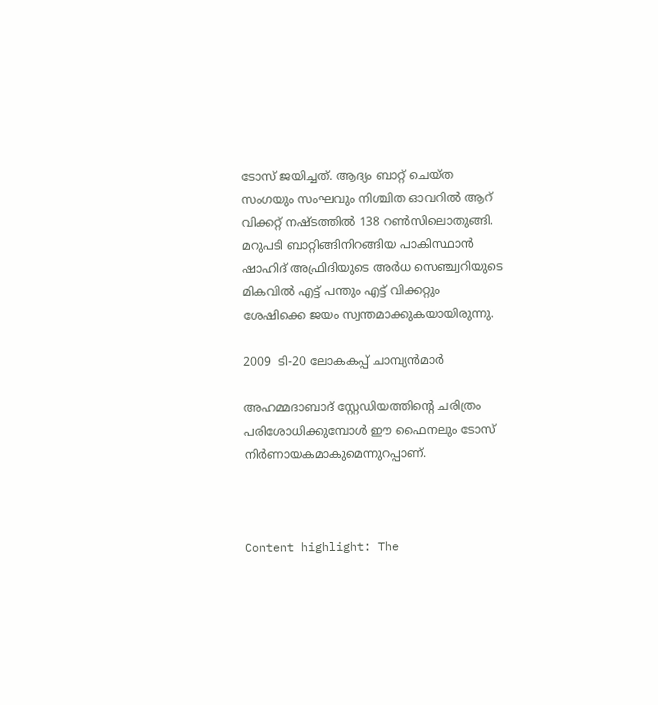ടോസ് ജയിച്ചത്. ആദ്യം ബാറ്റ് ചെയ്ത സംഗയും സംഘവും നിശ്ചിത ഓവറില്‍ ആറ് വിക്കറ്റ് നഷ്ടത്തില്‍ 138 റണ്‍സിലൊതുങ്ങി. മറുപടി ബാറ്റിങ്ങിനിറങ്ങിയ പാകിസ്ഥാന്‍ ഷാഹിദ് അഫ്രിദിയുടെ അര്‍ധ സെഞ്ച്വറിയുടെ മികവില്‍ എട്ട് പന്തും എട്ട് വിക്കറ്റും ശേഷിക്കെ ജയം സ്വന്തമാക്കുകയായിരുന്നു.

2009  ടി-20 ലോകകപ്പ് ചാമ്പ്യന്‍മാര്‍

അഹമ്മദാബാദ് സ്റ്റേഡിയത്തിന്റെ ചരിത്രം പരിശോധിക്കുമ്പോള്‍ ഈ ഫൈനലും ടോസ് നിര്‍ണായകമാകുമെന്നുറപ്പാണ്.



Content highlight: The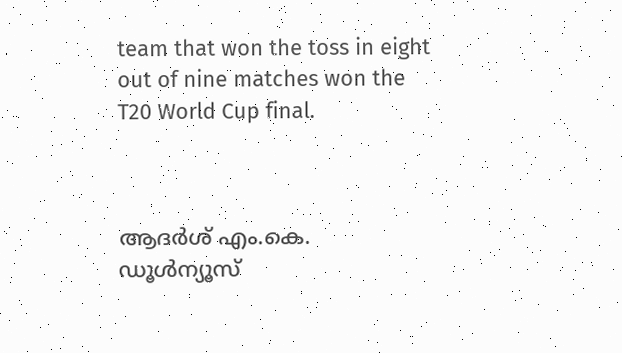team that won the toss in eight out of nine matches won the T20 World Cup final.



ആദര്‍ശ് എം.കെ.
ഡൂള്‍ന്യൂസ്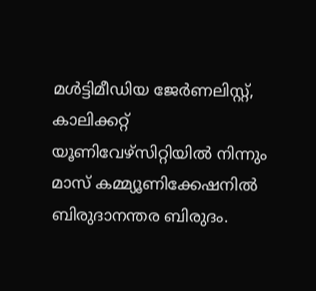മള്‍ട്ടിമീഡിയ ജേര്‍ണലിസ്റ്റ്, കാലിക്കറ്റ് യൂണിവേഴ്സിറ്റിയില്‍ നിന്നും മാസ് കമ്മ്യൂണിക്കേഷനില്‍ ബിരുദാനന്തര ബിരുദം.